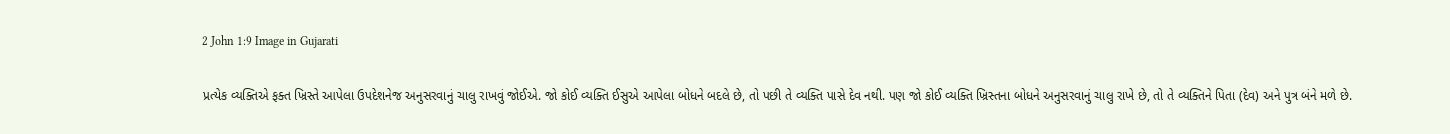2 John 1:9 Image in Gujarati

પ્રત્યેક વ્યક્તિએ ફક્ત ખ્રિસ્તે આપેલા ઉપદેશનેજ અનુસરવાનું ચાલુ રાખવું જોઈએ. જો કોઈ વ્યક્તિ ઈસુએ આપેલા બોધને બદલે છે, તો પછી તે વ્યક્તિ પાસે દેવ નથી. પણ જો કોઈ વ્યક્તિ ખ્રિસ્તના બોધને અનુસરવાનું ચાલુ રાખે છે, તો તે વ્યક્તિને પિતા (દેવ) અને પુત્ર બંને મળે છે.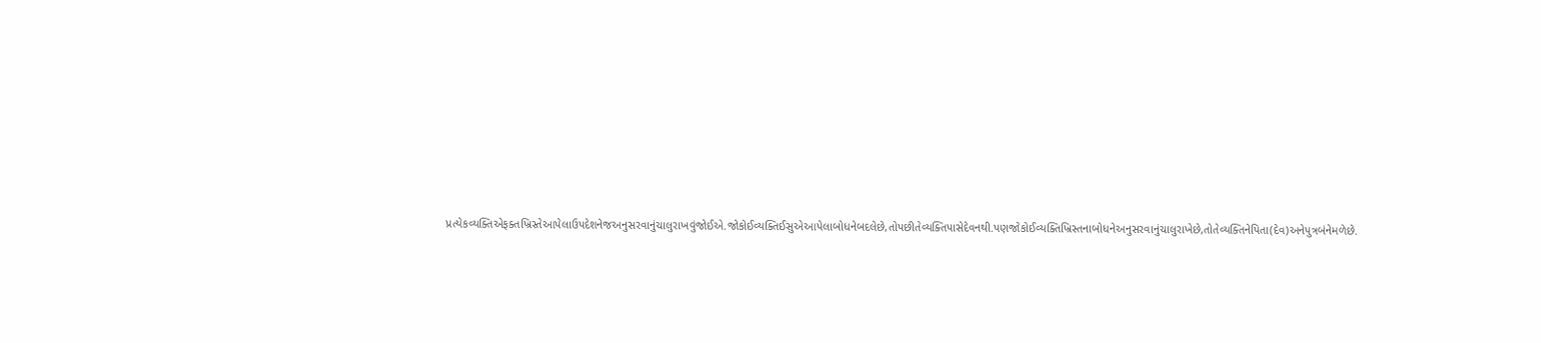પ્રત્યેકવ્યક્તિએફક્તખ્રિસ્તેઆપેલાઉપદેશનેજઅનુસરવાનુંચાલુરાખવુંજોઈએ.જોકોઈવ્યક્તિઈસુએઆપેલાબોધનેબદલેછે,તોપછીતેવ્યક્તિપાસેદેવનથી.પણજોકોઈવ્યક્તિખ્રિસ્તનાબોધનેઅનુસરવાનુંચાલુરાખેછે,તોતેવ્યક્તિનેપિતા(દેવ)અનેપુત્રબંનેમળેછે.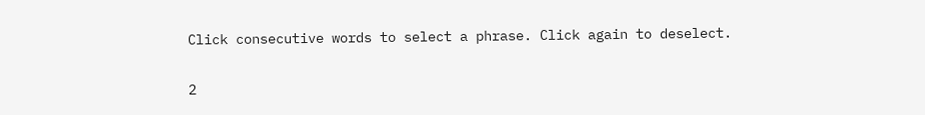Click consecutive words to select a phrase. Click again to deselect.

2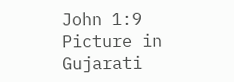John 1:9 Picture in Gujarati